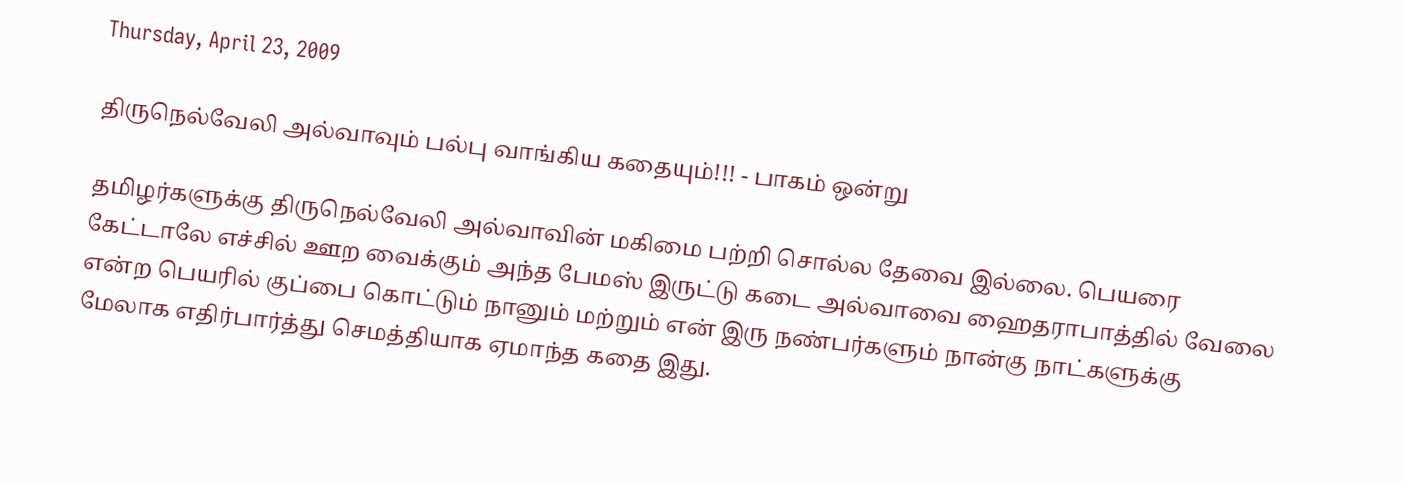Thursday, April 23, 2009

திருநெல்வேலி அல்வாவும் பல்பு வாங்கிய கதையும்!!! - பாகம் ஒன்று

தமிழர்களுக்கு திருநெல்வேலி அல்வாவின் மகிமை பற்றி சொல்ல தேவை இல்லை. பெயரை கேட்டாலே எச்சில் ஊற வைக்கும் அந்த பேமஸ் இருட்டு கடை அல்வாவை ஹைதராபாத்தில் வேலை என்ற பெயரில் குப்பை கொட்டும் நானும் மற்றும் என் இரு நண்பர்களும் நான்கு நாட்களுக்கு மேலாக எதிர்பார்த்து செமத்தியாக ஏமாந்த கதை இது.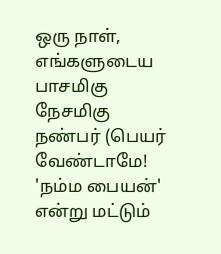ஒரு நாள், எங்களுடைய பாசமிகு நேசமிகு நண்பர் (பெயர் வேண்டாமே! 'நம்ம பையன்' என்று மட்டும்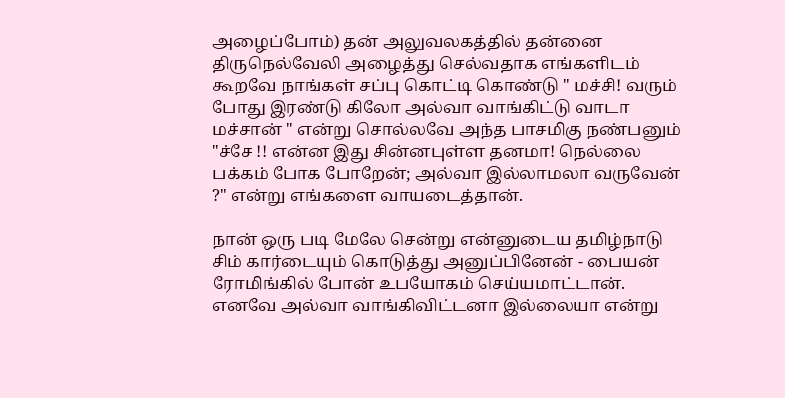அழைப்போம்) தன் அலுவலகத்தில் தன்னை திருநெல்வேலி அழைத்து செல்வதாக எங்களிடம் கூறவே நாங்கள் சப்பு கொட்டி கொண்டு " மச்சி! வரும் போது இரண்டு கிலோ அல்வா வாங்கிட்டு வாடா மச்சான் " என்று சொல்லவே அந்த பாசமிகு நண்பனும் "ச்சே !! என்ன இது சின்னபுள்ள தனமா! நெல்லை பக்கம் போக போறேன்; அல்வா இல்லாமலா வருவேன் ?" என்று எங்களை வாயடைத்தான்.

நான் ஒரு படி மேலே சென்று என்னுடைய தமிழ்நாடு சிம் கார்டையும் கொடுத்து அனுப்பினேன் - பையன் ரோமிங்கில் போன் உபயோகம் செய்யமாட்டான். எனவே அல்வா வாங்கிவிட்டனா இல்லையா என்று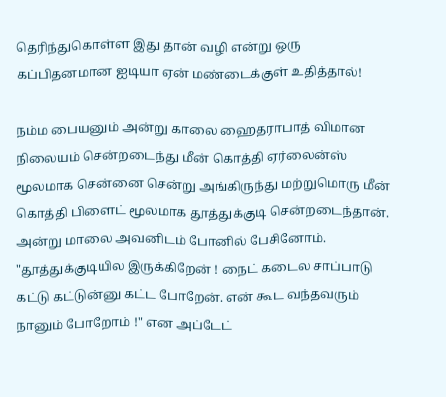தெரிந்துகொள்ள இது தான் வழி என்று ஒரு கப்பிதனமான ஐடியா ஏன் மண்டைக்குள் உதித்தால்!

நம்ம பையனும் அன்று காலை ஹைதராபாத் விமான நிலையம் சென்றடைந்து மீன் கொத்தி ஏர்லைன்ஸ் மூலமாக சென்னை சென்று அங்கிருந்து மற்றுமொரு மீன் கொத்தி பிளைட் மூலமாக தூத்துக்குடி சென்றடைந்தான். அன்று மாலை அவனிடம் போனில் பேசினோம். "தூத்துக்குடியில இருக்கிறேன் ! நைட் கடைல சாப்பாடு கட்டு கட்டுன்னு கட்ட போறேன். என் கூட வந்தவரும் நானும் போறோம் !" என அப்டேட்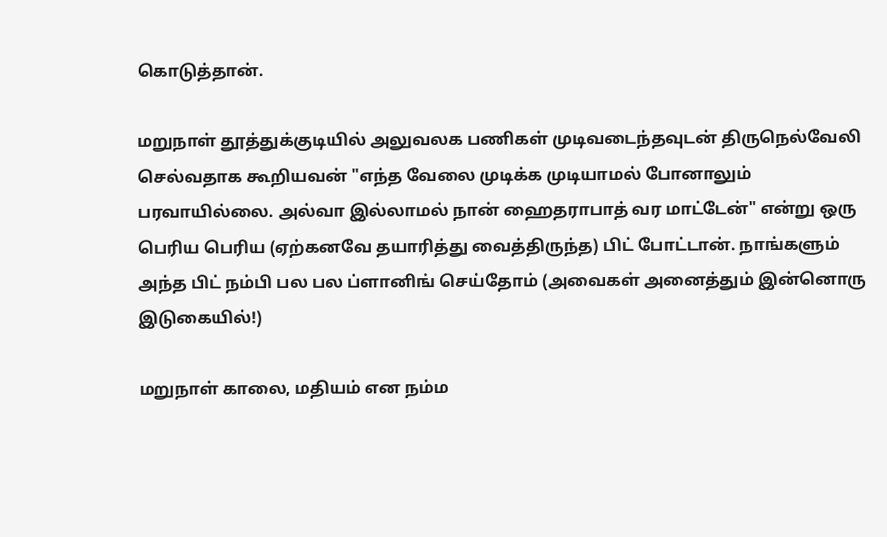கொடுத்தான்.

மறுநாள் தூத்துக்குடியில் அலுவலக பணிகள் முடிவடைந்தவுடன் திருநெல்வேலி செல்வதாக கூறியவன் "எந்த வேலை முடிக்க முடியாமல் போனாலும் பரவாயில்லை. அல்வா இல்லாமல் நான் ஹைதராபாத் வர மாட்டேன்" என்று ஒரு பெரிய பெரிய (ஏற்கனவே தயாரித்து வைத்திருந்த) பிட் போட்டான். நாங்களும் அந்த பிட் நம்பி பல பல ப்ளானிங் செய்தோம் (அவைகள் அனைத்தும் இன்னொரு இடுகையில்!)

மறுநாள் காலை, மதியம் என நம்ம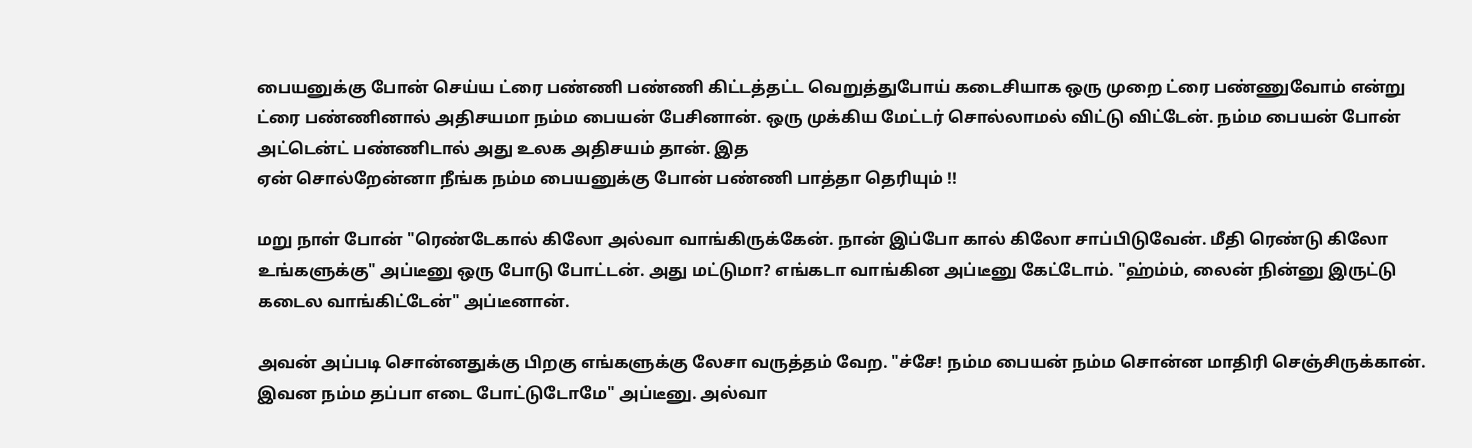பையனுக்கு போன் செய்ய ட்ரை பண்ணி பண்ணி கிட்டத்தட்ட வெறுத்துபோய் கடைசியாக ஒரு முறை ட்ரை பண்ணுவோம் என்று ட்ரை பண்ணினால் அதிசயமா நம்ம பையன் பேசினான். ஒரு முக்கிய மேட்டர் சொல்லாமல் விட்டு விட்டேன். நம்ம பையன் போன் அட்டென்ட் பண்ணிடால் அது உலக அதிசயம் தான். இத
ஏன் சொல்றேன்னா நீங்க நம்ம பையனுக்கு போன் பண்ணி பாத்தா தெரியும் !!

மறு நாள் போன் "ரெண்டேகால் கிலோ அல்வா வாங்கிருக்கேன். நான் இப்போ கால் கிலோ சாப்பிடுவேன். மீதி ரெண்டு கிலோ உங்களுக்கு" அப்டீனு ஒரு போடு போட்டன். அது மட்டுமா? எங்கடா வாங்கின அப்டீனு கேட்டோம். "ஹ்ம்ம், லைன் நின்னு இருட்டு கடைல வாங்கிட்டேன்" அப்டீனான்.

அவன் அப்படி சொன்னதுக்கு பிறகு எங்களுக்கு லேசா வருத்தம் வேற. "ச்சே! நம்ம பையன் நம்ம சொன்ன மாதிரி செஞ்சிருக்கான். இவன நம்ம தப்பா எடை போட்டுடோமே" அப்டீனு. அல்வா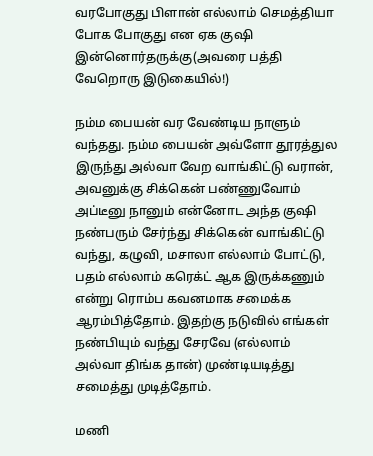வரபோகுது பிளான் எல்லாம் செமத்தியா போக போகுது என ஏக குஷி இன்னொர்தருக்கு(அவரை பத்தி வேறொரு இடுகையில்!)

நம்ம பையன் வர வேண்டிய நாளும் வந்தது. நம்ம பையன் அவ்ளோ தூரத்துல இருந்து அல்வா வேற வாங்கிட்டு வரான், அவனுக்கு சிக்கென் பண்ணுவோம் அப்டீனு நானும் என்னோட அந்த குஷி நண்பரும் சேர்ந்து சிக்கென் வாங்கிட்டு வந்து, கழுவி, மசாலா எல்லாம் போட்டு, பதம் எல்லாம் கரெக்ட் ஆக இருக்கணும் என்று ரொம்ப கவனமாக சமைக்க ஆரம்பித்தோம். இதற்கு நடுவில் எங்கள் நண்பியும் வந்து சேரவே (எல்லாம் அல்வா திங்க தான்) முண்டியடித்து சமைத்து முடித்தோம்.

மணி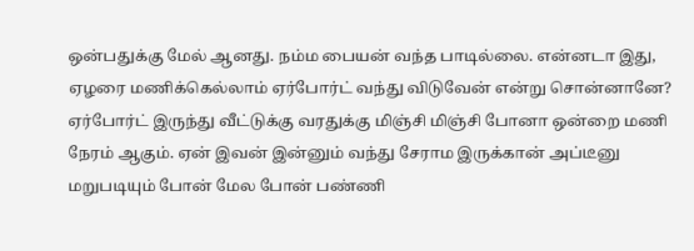ஒன்பதுக்கு மேல் ஆனது. நம்ம பையன் வந்த பாடில்லை. என்னடா இது, ஏழரை மணிக்கெல்லாம் ஏர்போர்ட் வந்து விடுவேன் என்று சொன்னானே? ஏர்போர்ட் இருந்து வீட்டுக்கு வரதுக்கு மிஞ்சி மிஞ்சி போனா ஒன்றை மணி நேரம் ஆகும். ஏன் இவன் இன்னும் வந்து சேராம இருக்கான் அப்டீனு மறுபடியும் போன் மேல போன் பண்ணி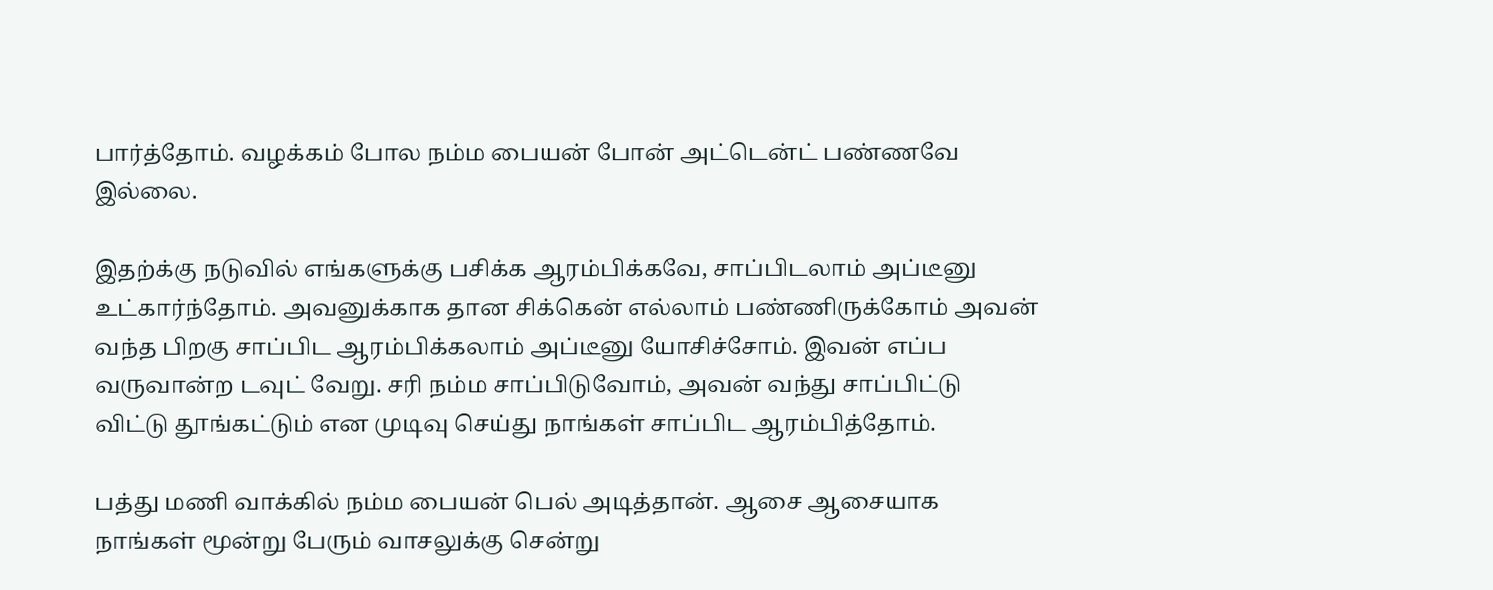பார்த்தோம். வழக்கம் போல நம்ம பையன் போன் அட்டென்ட் பண்ணவே இல்லை.

இதற்க்கு நடுவில் எங்களுக்கு பசிக்க ஆரம்பிக்கவே, சாப்பிடலாம் அப்டீனு உட்கார்ந்தோம். அவனுக்காக தான சிக்கென் எல்லாம் பண்ணிருக்கோம் அவன் வந்த பிறகு சாப்பிட ஆரம்பிக்கலாம் அப்டீனு யோசிச்சோம். இவன் எப்ப வருவான்ற டவுட் வேறு. சரி நம்ம சாப்பிடுவோம், அவன் வந்து சாப்பிட்டு விட்டு தூங்கட்டும் என முடிவு செய்து நாங்கள் சாப்பிட ஆரம்பித்தோம்.

பத்து மணி வாக்கில் நம்ம பையன் பெல் அடித்தான். ஆசை ஆசையாக நாங்கள் மூன்று பேரும் வாசலுக்கு சென்று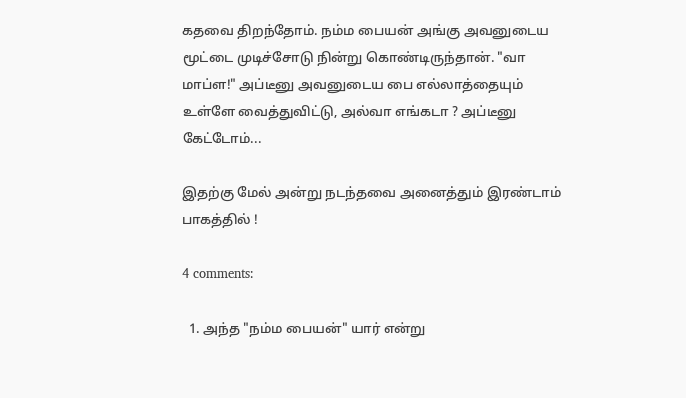கதவை திறந்தோம். நம்ம பையன் அங்கு அவனுடைய மூட்டை முடிச்சோடு நின்று கொண்டிருந்தான். "வா மாப்ள!" அப்டீனு அவனுடைய பை எல்லாத்தையும் உள்ளே வைத்துவிட்டு, அல்வா எங்கடா ? அப்டீனு கேட்டோம்...

இதற்கு மேல் அன்று நடந்தவை அனைத்தும் இரண்டாம் பாகத்தில் !

4 comments:

  1. அந்த "நம்ம பையன்" யார் என்று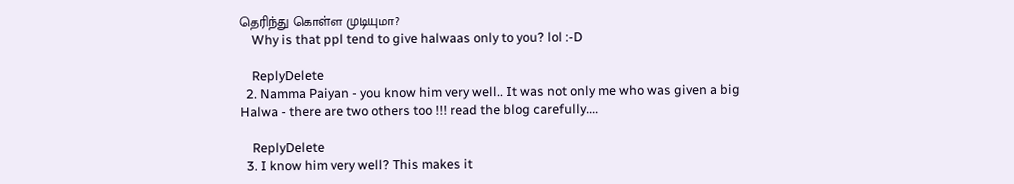தெரிந்து கொள்ள முடியுமா?
    Why is that ppl tend to give halwaas only to you? lol :-D

    ReplyDelete
  2. Namma Paiyan - you know him very well.. It was not only me who was given a big Halwa - there are two others too !!! read the blog carefully....

    ReplyDelete
  3. I know him very well? This makes it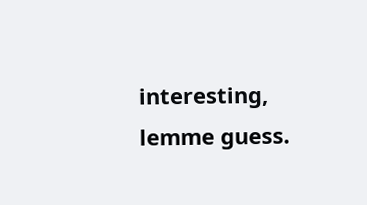interesting, lemme guess.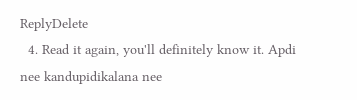ReplyDelete
  4. Read it again, you'll definitely know it. Apdi nee kandupidikalana nee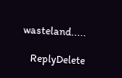wasteland.....

    ReplyDelete